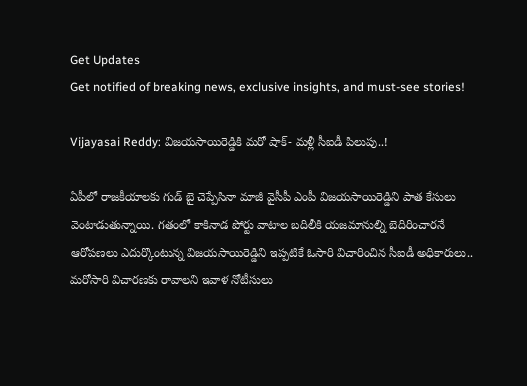Get Updates
Get notified of breaking news, exclusive insights, and must-see stories!

Vijayasai Reddy: విజయసాయిరెడ్డికి మరో షాక్- మళ్లీ సీఐడీ పిలుపు..!

ఏపీలో రాజకీయాలకు గుడ్ బై చెప్పేసినా మాజీ వైసీపీ ఎంపీ విజయసాయిరెడ్డిని పాత కేసులు వెంటాడుతున్నాయి. గతంలో కాకినాడ పోర్టు వాటాల బదిలీకి యజమానుల్ని బెదిరించారనే ఆరోపణలు ఎదుర్కొంటున్న విజయసాయిరెడ్డిని ఇప్పటికే ఓసారి విచారించిన సీఐడీ అధికారులు.. మరోసారి విచారణకు రావాలని ఇవాళ నోటీసులు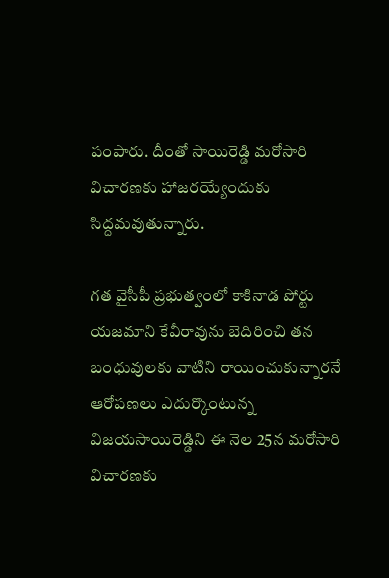పంపారు. దీంతో సాయిరెడ్డి మరోసారి విచారణకు హాజరయ్యేందుకు సిద్దమవుతున్నారు.

గత వైసీపీ ప్రభుత్వంలో కాకినాడ పోర్టు యజమాని కేవీరావును బెదిరించి తన బంధువులకు వాటిని రాయించుకున్నారనే ఆరోపణలు ఎదుర్కొంటున్న విజయసాయిరెడ్డిని ఈ నెల 25న మరోసారి విచారణకు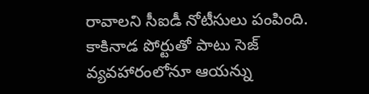రావాలని సీఐడీ నోటీసులు పంపింది. కాకినాడ పోర్టుతో పాటు సెజ్ వ్యవహారంలోనూ ఆయన్ను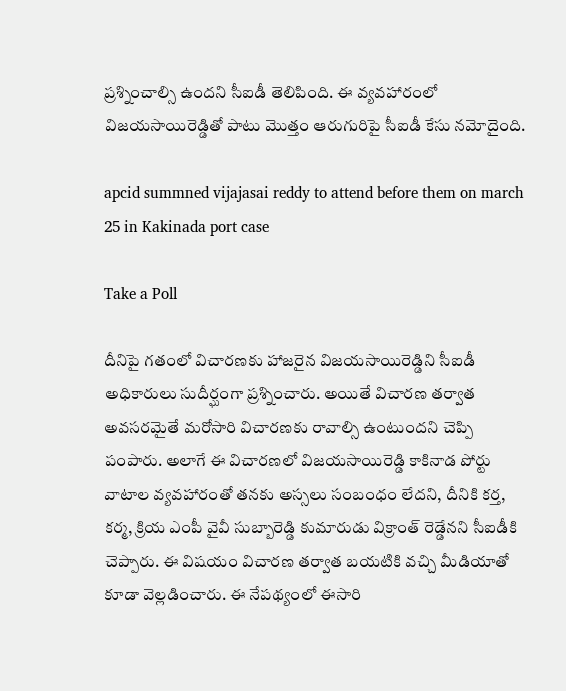ప్రశ్నించాల్సి ఉందని సీఐడీ తెలిపింది. ఈ వ్యవహారంలో విజయసాయిరెడ్డితో పాటు మొత్తం ఆరుగురిపై సీఐడీ కేసు నమోదైంది.

apcid summned vijajasai reddy to attend before them on march 25 in Kakinada port case

Take a Poll

దీనిపై గతంలో విచారణకు హాజరైన విజయసాయిరెడ్డిని సీఐడీ అధికారులు సుదీర్ఘంగా ప్రశ్నించారు. అయితే విచారణ తర్వాత అవసరమైతే మరోసారి విచారణకు రావాల్సి ఉంటుందని చెప్పి పంపారు. అలాగే ఈ విచారణలో విజయసాయిరెడ్డి కాకినాడ పోర్టు వాటాల వ్యవహారంతో తనకు అస్సలు సంబంధం లేదని, దీనికి కర్త, కర్మ, క్రియ ఎంపీ వైవీ సుబ్బారెడ్డి కుమారుడు విక్రాంత్ రెడ్డేనని సీఐడీకి చెప్పారు. ఈ విషయం విచారణ తర్వాత బయటికి వచ్చి మీడియాతో కూడా వెల్లడించారు. ఈ నేపథ్యంలో ఈసారి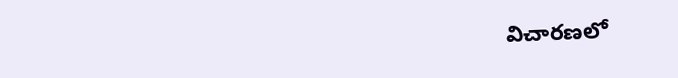విచారణలో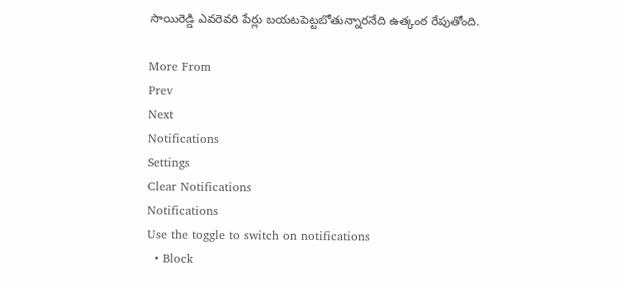సాయిరెడ్డి ఎవరెవరి పేర్లు బయటపెట్టబోతున్నారనేది ఉత్కంఠ రేపుతోంది.

More From
Prev
Next
Notifications
Settings
Clear Notifications
Notifications
Use the toggle to switch on notifications
  • Block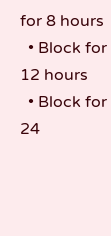for 8 hours
  • Block for 12 hours
  • Block for 24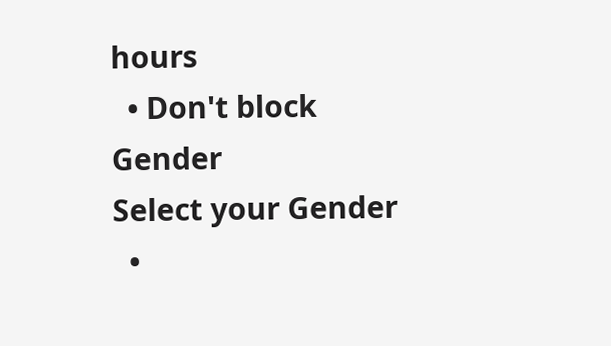hours
  • Don't block
Gender
Select your Gender
  •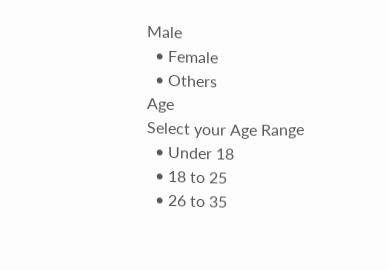Male
  • Female
  • Others
Age
Select your Age Range
  • Under 18
  • 18 to 25
  • 26 to 35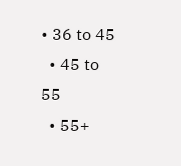• 36 to 45
  • 45 to 55
  • 55+